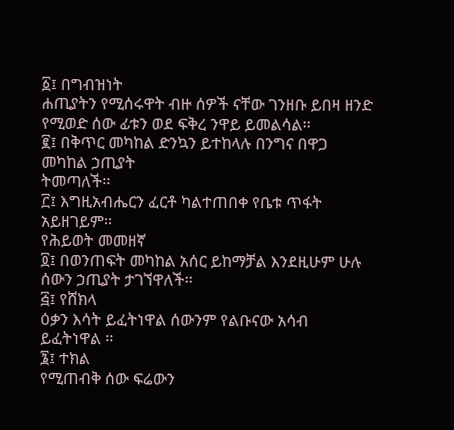፩፤ በግብዝነት
ሐጢያትን የሚሰሩዋት ብዙ ሰዎች ናቸው ገንዘቡ ይበዛ ዘንድ የሚወድ ሰው ፊቱን ወደ ፍቅረ ንዋይ ይመልሳል፡፡
፪፤ በቅጥር መካከል ድንኳን ይተከላሉ በንግና በዋጋ መካከል ኃጢያት
ትመጣለች፡፡
፫፤ እግዚአብሔርን ፈርቶ ካልተጠበቀ የቤቱ ጥፋት አይዘገይም፡፡
የሕይወት መመዘኛ
፬፤ በወንጠፍት መካከል አሰር ይከማቻል እንደዚሁም ሁሉ ሰውን ኃጢያት ታገኘዋለች፡፡
፭፤ የሸክላ
ዕቃን እሳት ይፈትነዋል ሰውንም የልቡናው አሳብ ይፈትነዋል ፡፡
፮፤ ተክል
የሚጠብቅ ሰው ፍሬውን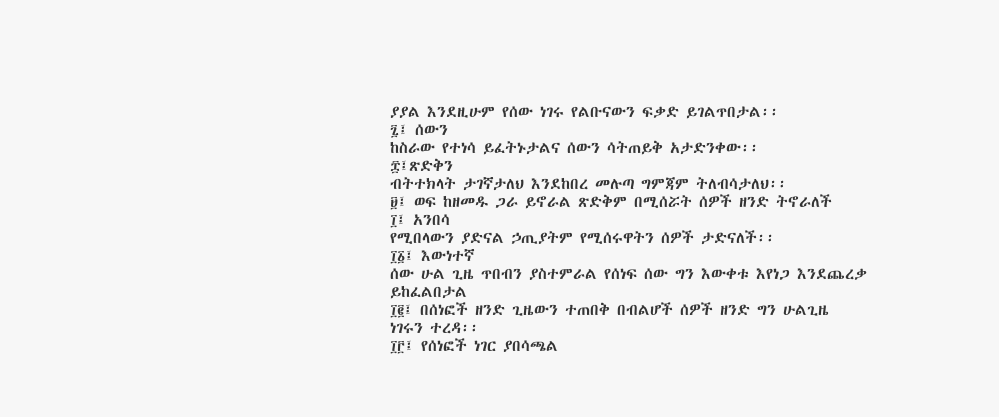ያያል እንደዚሁም የሰው ነገሩ የልቡናውን ፍቃድ ይገልጥበታል፡፡
፯፤ ሰውን
ከስራው የተነሳ ይፈትኑታልና ሰውን ሳትጠይቅ አታድንቀው፡፡
፰፤ጽድቅን
ብትተክላት ታገኛታለህ እንደከበረ መሉጣ ግምጃም ትለብሳታለህ፡፡
፱፤ ወፍ ከዘመዱ ጋራ ይኖራል ጽድቅም በሚሰሯት ሰዎች ዘንድ ትኖራለች
፲፤ አንበሳ
የሚበላውን ያድናል ኃጢያትም የሚሰሩዋትን ሰዎች ታድናለች፡፡
፲፩፤ እውነተኛ
ሰው ሁል ጊዜ ጥበብን ያስተምራል የሰነፍ ሰው ግን እውቀቱ እየነጋ እንደጨረቃ ይከፈልበታል
፲፪፤ በሰነፎች ዘንድ ጊዜውን ተጠበቅ በብልሆች ሰዎች ዘንድ ግን ሁልጊዜ
ነገሩን ተረዳ፡፡
፲፫፤ የሰነፎች ነገር ያበሳጫል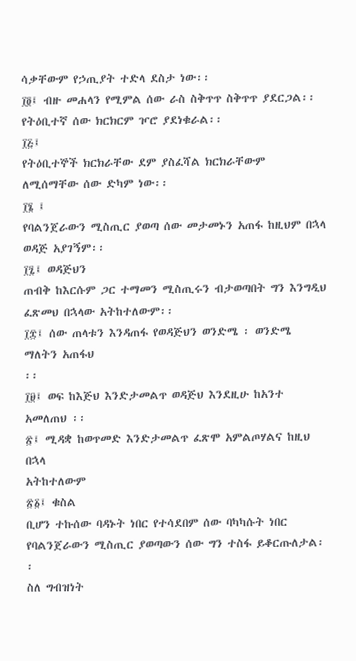ሳቃቸውም የኃጢያት ተድላ ደስታ ነው፡፡
፲፬፤ ብዙ መሐላን የሚምል ሰው ራስ ስቅጥጥ ስቅጥጥ ያደርጋል፡፡
የትዕቢተኛ ሰው ክርክርም ዦሮ ያደነቁራል፡፡
፲፭፤
የትዕቢተኞች ክርክራቸው ደም ያስፈሻል ክርክራቸውም ለሚሰማቸው ሰው ድካም ነው፡፡
፲፮ ፤
የባልንጀራውን ሚስጢር ያወጣ ሰው መታመኑን አጠፋ ከዚህም በኋላ ወዳጅ አያገኝም፡፡
፲፯፤ ወዳጅህን
ጠብቅ ከእርሱም ጋር ተማመን ሚስጢሩን ብታወጣበት ግን እንግዲህ ፈጽመህ በኋላው አትከተለውም፡፡
፲፰፤ ሰው ጠላቱን እንዳጠፋ የወዳጅህን ወንድሜ ፡ ወንድሜ ማለትን አጠፋህ
፡፡
፲፱፤ ወፍ ከእጅህ እንድታመልጥ ወዳጅህ እንደዚሁ ከአንተ አመለጠህ ፡፡
፳፤ ሚዳቋ ከወጥመድ እንድታመልጥ ፈጽሞ አምልጦሃልና ከዚህ በኋላ
አትከተለውም
፳፩፤ ቁስል
ቢሆን ተኩሰው ባዳኑት ነበር የተሳደበም ሰው ባካካሱት ነበር የባልንጀራውን ሚስጢር ያወጣውን ሰው ግን ተስፋ ይቆርጡለታል፡፡
ስለ ግብዝነት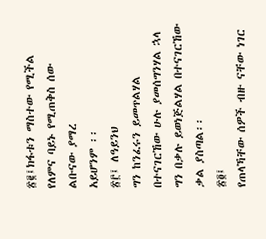፳፪፤ክፋቱን ማስተው የሚችል የለምና ባይኑ የሚጠቅስ ሰው ልቡናው ያማረ
አይሆንም ፡፡
፳፫፤ ለዓይንህ
ግን ከንፈሩን ይመጥልሃል በተናገርኸው ሁሉ ያመሰግንሃል ኋላ ግን በቃሉ ይወነጅልሃል በተናገርኸው ቃል ያስጣል፡፡
፳፬፤
የጠላኻቸው ሰዎች ብዙ ናቸው ነገር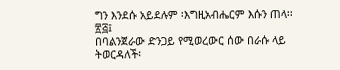ግን እንደሱ አይደሉም ፡እግዚአብሔርም እሱን ጠላ፡፡
፳፭፤
በባልንጀራው ድንጋይ የሚወረውር ሰው በራሱ ላይ ትወርዳለች፡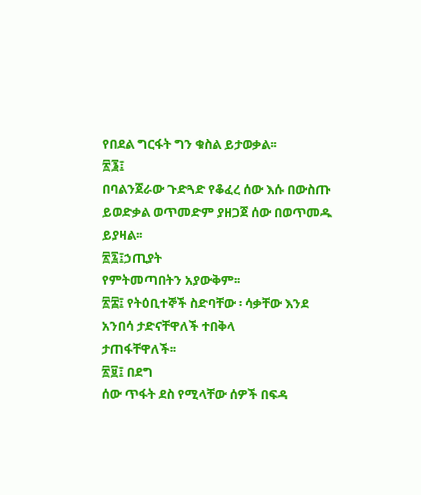የበደል ግርፋት ግን ቁስል ይታወቃል፡፡
፳፮፤
በባልንጀራው ጉድጓድ የቆፈረ ሰው እሱ በውስጡ ይወድቃል ወጥመድም ያዘጋጀ ሰው በወጥመዱ ይያዛል፡፡
፳፯፤ኃጢያት
የምትመጣበትን አያውቅም፡፡
፳፰፤ የትዕቢተኞች ስድባቸው ፡ ሳቃቸው እንደ አንበሳ ታድናቸዋለች ተበቅላ
ታጠፋቸዋለች፡፡
፳፱፤ በደግ
ሰው ጥፋት ደስ የሚላቸው ሰዎች በፍዳ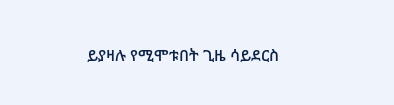ይያዛሉ የሚሞቱበት ጊዜ ሳይደርስ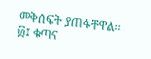መቅሰፍት ያጠፋቸዋል፡፡
፴፤ ቁጣና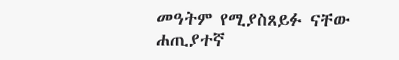መዓትም የሚያስጸይፉ ናቸው ሐጢያተኛ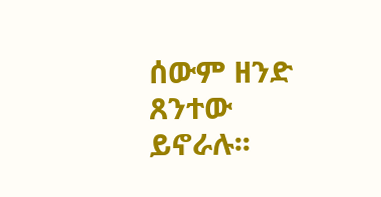ሰውም ዘንድ ጸንተው
ይኖራሉ፡፡